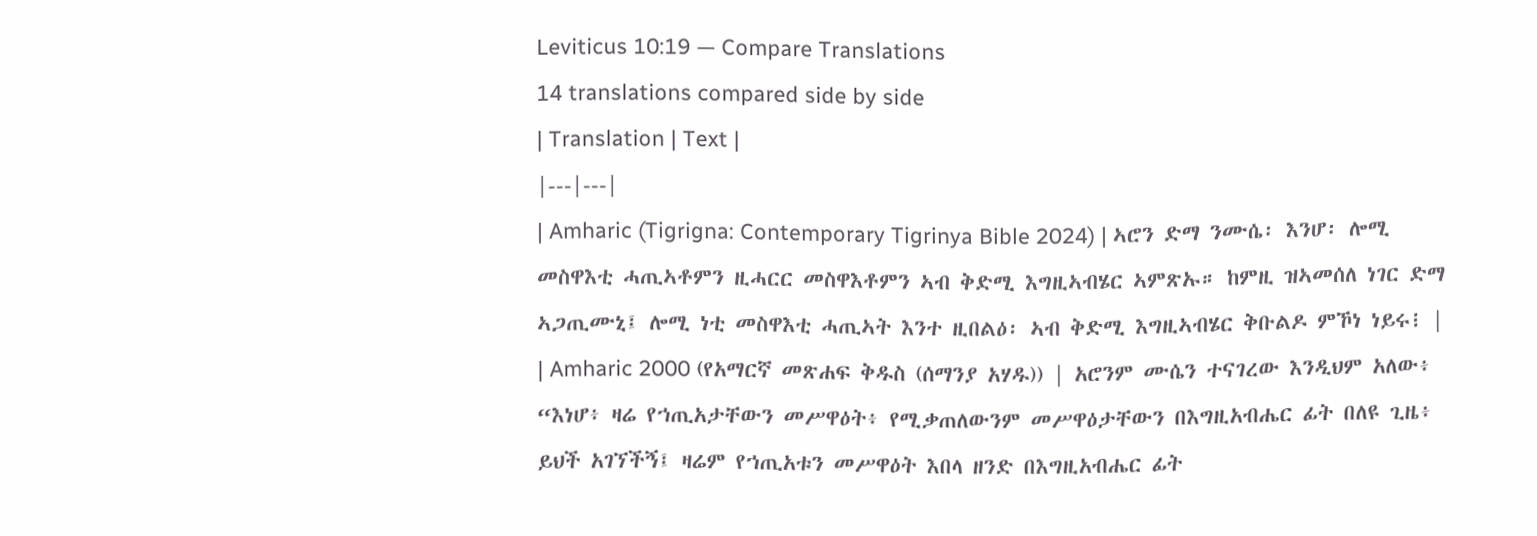Leviticus 10:19 — Compare Translations
14 translations compared side by side
| Translation | Text |
|---|---|
| Amharic (Tigrigna: Contemporary Tigrinya Bible 2024) | ኣሮን ድማ ንሙሴ፡ እንሆ፡ ሎሚ መስዋእቲ ሓጢኣቶምን ዚሓርር መስዋእቶምን ኣብ ቅድሚ እግዚኣብሄር ኣምጽኡ። ከምዚ ዝኣመሰለ ነገር ድማ ኣጋጢሙኒ፤ ሎሚ ነቲ መስዋእቲ ሓጢኣት እንተ ዚበልዕ፡ ኣብ ቅድሚ እግዚኣብሄር ቅቡልዶ ምኾነ ነይሩ፧ |
| Amharic 2000 (የአማርኛ መጽሐፍ ቅዱስ (ሰማንያ አሃዱ)) | አሮንም ሙሴን ተናገረው እንዲህም አለው፥ “እነሆ፥ ዛሬ የኀጢአታቸውን መሥዋዕት፥ የሚቃጠለውንም መሥዋዕታቸውን በእግዚአብሔር ፊት በለዩ ጊዜ፥ ይህች አገኘችኝ፤ ዛሬም የኀጢአቱን መሥዋዕት እበላ ዘንድ በእግዚአብሔር ፊት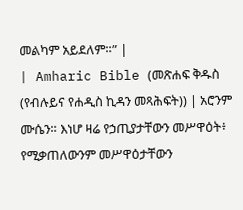መልካም አይደለም።” |
| Amharic Bible (መጽሐፍ ቅዱስ (የብሉይና የሐዲስ ኪዳን መጻሕፍት)) | አሮንም ሙሴን። እነሆ ዛሬ የኃጢያታቸውን መሥዋዕት፥ የሚቃጠለውንም መሥዋዕታቸውን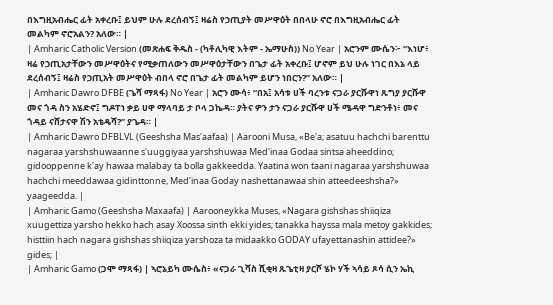በእግዚአብሔር ፊት አቀረቡ፤ ይህም ሁሉ ደረሰብኝ፤ ዛሬስ የኃጢያት መሥዋዕት በበላሁ ኖሮ በእግዚአብሔር ፊት መልካም ኖሮአልን? አለው። |
| Amharic Catholic Version (መጽሐፍ ቅዱስ - (ካቶሊካዊ እትም - ኤማሁስ)) No Year | አሮንም ሙሴን፦ “እነሆ፥ ዛሬ የኃጢአታቸውን መሥዋዕትና የሚቃጠለውን መሥዋዕታቸውን በጌታ ፊት አቀረቡ፤ ሆኖም ይህ ሁሉ ነገር በእኔ ላይ ደረሰብኝ፤ ዛሬስ የኃጢአት መሥዋዕት ብበላ ኖሮ በጌታ ፊት መልካም ይሆን ነበርን?” አለው። |
| Amharic Dawro DFBE (ጌሻ ማጻፋ) No Year | አሮን ሙሳ፥ “በአ፤ አሳቱ ሀች ባረንቱ ናጋራ ያርሹዋነ ጹግያ ያርሹዋ መና ጎዳ ስን አሄድኖ፤ ግዶፐነ ቃይ ሀዋ ማላባይ ታ ቦላ ጋኬዳ። ያትና ዎን ታን ናጋራ ያርሹዋ ሀች ሜዳዋ ግድንቶነ፥ መና ጎዳይ ናሸታናዋ ሽን አቴዴሻ?” ያጌዳ። |
| Amharic Dawro DFBLVL (Geeshsha Mas'aafaa) | Aarooni Musa, «Be'a; asatuu hachchi barenttu nagaraa yarshshuwaanne s'uuggiyaa yarshshuwaa Med'inaa Godaa sintsa aheeddino; gidooppenne k'ay hawaa malabay ta bolla gakkeedda. Yaatina won taani nagaraa yarshshuwaa hachchi meeddawaa gidinttonne, Med'inaa Goday nashettanawaa shin atteedeeshsha?» yaageedda. |
| Amharic Gamo (Geeshsha Maxaafa) | Aarooneykka Muses, «Nagara gishshas shiiqiza xuugettiza yarsho hekko hach asay Xoossa sinth ekki yides; tanakka hayssa mala metoy gakkides; histtiin hach nagara gishshas shiiqiza yarshoza ta midaakko GODAY ufayettanashin attidee?» gides; |
| Amharic Gamo (ጋሞ ማጻፋ) | ኣሮኔይካ ሙሴስ፥ «ናጋራ ጊሻስ ሺቂዛ ጹጌቲዛ ያርሾ ሄኮ ሃች ኣሳይ ጾሳ ሲን ኤኪ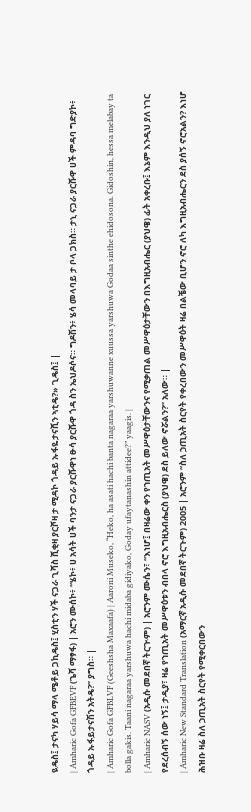ዪዴስ፤ ታናካ ሃይሳ ማላ ሜቶይ ጋኪዴስ፤ ሂስቲን ሃች ናጋራ ጊሻስ ሺቂዛ ያርሾዛ ታ ሚዳኮ ጎዳይ ኡፋዬታናሺን ኣቲዴ?» ጊዴስ፤ |
| Amharic Gofa GFBEVF (ጌሻ ማፃፋ) | አሮን ሙሰኮ፥ “ሄኮ፥ ሀ አሳት ሀች ባንታ ናጋራ ያርሹዋነ ፁሳ ያርሹዋ ጎዳ ስን ኤህዶሶና። ግዶሽን፥ ሄሳ መላባይ ታ ቦላ ጋክስ። ታኒ ናጋራ ያርሹዋ ሀች ምዳባ ግድያኮ፥ ጎዳይ ኡፋይታናሽን አትዴ?” ያግስ። |
| Amharic Gofa GFBLVF (Geeshsha Maxaafa) | Aaroni Museko, “Heko, ha asati hachi banta nagaraa yarshuwanne xuussa yarshuwa Godaa sinthe ehidosona. Gidoshin, hessa melabay ta bolla gakis. Taani nagaraa yarshuwa hachi midaba gidiyako, Goday ufaytanashin attidee?” yaagis. |
| Amharic NASV (አዲሱ መደበኛ ትርጒም) | አሮንም ሙሴን፣ “እነሆ፤ በዛሬው ቀን የኀጢአት መሥዋዕታቸውንና የሚቃጠል መሥዋዕታቸውን በእግዚአብሔር (ያህዌ) ፊት አቀረቡ፤ እኔም እንዲህ ያለ ነገር የደረሰብኝ ሰው ነኝ፤ ታዲያ፣ ዛሬ የኀጢአት መሥዋዕቱን ብበላ ኖሮ እግዚአብሔርስ (ያህዌ) ደስ ይለው ኖሯልን?” አለው። |
| Amharic New Standard Translation (አማርኛ አዲሱ መደበኛ ትርጉም) 2005 | አሮንም “ስለ ኃጢአት ስርየት የቀረበውን መሥዋዕት ዛሬ በልቼው ቢሆን ኖሮ ለካ እግዚአብሔርን ደስ ያሰኝ ኖሮአልን? እነሆ ሕዝቡ ዛሬ ስለ ኃጢአት ስርየት የሚቀርበውን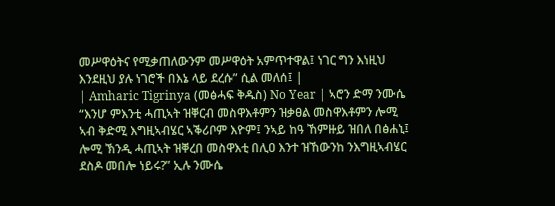መሥዋዕትና የሚቃጠለውንም መሥዋዕት አምጥተዋል፤ ነገር ግን እነዚህ እንደዚህ ያሉ ነገሮች በእኔ ላይ ደረሱ” ሲል መለሰ፤ |
| Amharic Tigrinya (መፅሓፍ ቅዱስ) No Year | ኣሮን ድማ ንሙሴ “እንሆ ምእንቲ ሓጢኣት ዝቐርብ መስዋእቶምን ዝቃፀል መስዋእቶምን ሎሚ ኣብ ቅድሚ እግዚኣብሄር ኣቕሪቦም እዮም፤ ንኣይ ከዓ ኸምዙይ ዝበለ በፅሐኒ፤ ሎሚ ኽንዲ ሓጢኣት ዝቐረበ መስዋእቲ በሊዐ እንተ ዝኸውንከ ንእግዚኣብሄር ደስዶ መበሎ ነይሩ?” ኢሉ ንሙሴ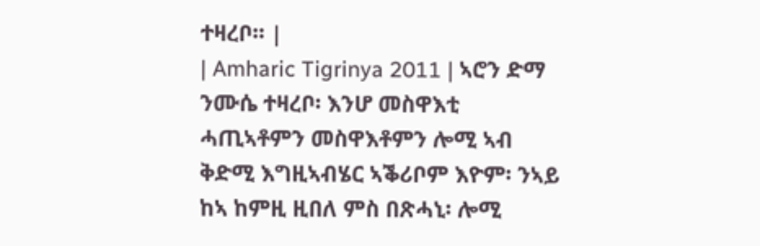ተዛረቦ። |
| Amharic Tigrinya 2011 | ኣሮን ድማ ንሙሴ ተዛረቦ፡ እንሆ መስዋእቲ ሓጢኣቶምን መስዋእቶምን ሎሚ ኣብ ቅድሚ እግዚኣብሄር ኣቕሪቦም እዮም፡ ንኣይ ከኣ ከምዚ ዚበለ ምስ በጽሓኒ፡ ሎሚ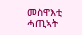መስዋእቲ ሓጢኣት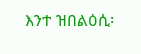እንተ ዝበልዕሲ፡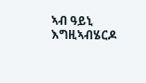ኣብ ዓይኒ እግዚኣብሄርዶ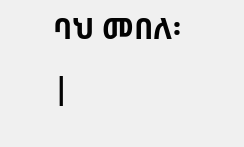ባህ መበለ፡ |